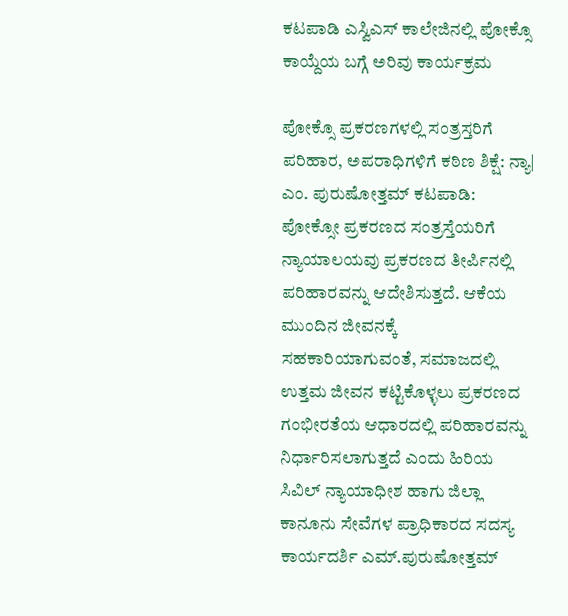ಕಟಪಾಡಿ ಎಸ್ವಿಎಸ್ ಕಾಲೇಜಿನಲ್ಲಿ ಪೋಕ್ಸೊ ಕಾಯ್ದೆಯ ಬಗ್ಗೆ ಅರಿವು ಕಾರ್ಯಕ್ರಮ

ಪೋಕ್ಸೊ ಪ್ರಕರಣಗಳಲ್ಲಿ ಸಂತ್ರಸ್ತರಿಗೆ ಪರಿಹಾರ, ಅಪರಾಧಿಗಳಿಗೆ ಕಠಿಣ ಶಿಕ್ಷೆ: ನ್ಯಾ| ಎಂ. ಪುರುಷೋತ್ತಮ್ ಕಟಪಾಡಿ: ಪೋಕ್ಸೋ ಪ್ರಕರಣದ ಸಂತ್ರಸ್ತೆಯರಿಗೆ ನ್ಯಾಯಾಲಯವು ಪ್ರಕರಣದ ತೀರ್ಪಿನಲ್ಲಿ ಪರಿಹಾರವನ್ನು ಆದೇಶಿಸುತ್ತದೆ. ಆಕೆಯ ಮುಂದಿನ ಜೀವನಕ್ಕೆ ಸಹಕಾರಿಯಾಗುವಂತೆ, ಸಮಾಜದಲ್ಲಿ ಉತ್ತಮ ಜೀವನ ಕಟ್ಟಿಕೊಳ್ಳಲು ಪ್ರಕರಣದ ಗಂಭೀರತೆಯ ಆಧಾರದಲ್ಲಿ ಪರಿಹಾರವನ್ನು ನಿರ್ಧಾರಿಸಲಾಗುತ್ತದೆ ಎಂದು ಹಿರಿಯ ಸಿವಿಲ್ ನ್ಯಾಯಾಧೀಶ ಹಾಗು ಜಿಲ್ಲಾ ಕಾನೂನು ಸೇವೆಗಳ ಪ್ರಾಧಿಕಾರದ ಸದಸ್ಯ ಕಾರ್ಯದರ್ಶಿ ಎಮ್.ಪುರುಷೋತ್ತಮ್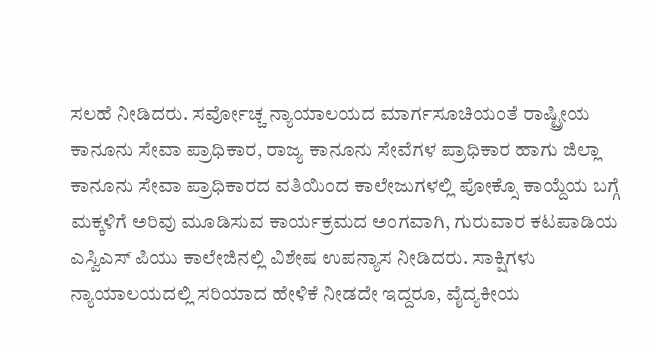ಸಲಹೆ ನೀಡಿದರು. ಸರ್ವೋಚ್ಚ ನ್ಯಾಯಾಲಯದ ಮಾರ್ಗಸೂಚಿಯಂತೆ ರಾಷ್ಟ್ರೀಯ ಕಾನೂನು ಸೇವಾ ಪ್ರಾಧಿಕಾರ, ರಾಜ್ಯ ಕಾನೂನು ಸೇವೆಗಳ ಪ್ರಾಧಿಕಾರ ಹಾಗು ಜಿಲ್ಲಾ ಕಾನೂನು ಸೇವಾ ಪ್ರಾಧಿಕಾರದ ವತಿಯಿಂದ ಕಾಲೇಜುಗಳಲ್ಲಿ ಪೋಕ್ಸೊ ಕಾಯ್ದೆಯ ಬಗ್ಗೆ ಮಕ್ಕಳಿಗೆ ಅರಿವು ಮೂಡಿಸುವ ಕಾರ್ಯಕ್ರಮದ ಅಂಗವಾಗಿ, ಗುರುವಾರ ಕಟಪಾಡಿಯ ಎಸ್ವಿಎಸ್ ಪಿಯು ಕಾಲೇಜಿನಲ್ಲಿ ವಿಶೇಷ ಉಪನ್ಯಾಸ ನೀಡಿದರು. ಸಾಕ್ಷಿಗಳು ನ್ಯಾಯಾಲಯದಲ್ಲಿ ಸರಿಯಾದ ಹೇಳಿಕೆ ನೀಡದೇ ಇದ್ದರೂ, ವೈದ್ಯಕೀಯ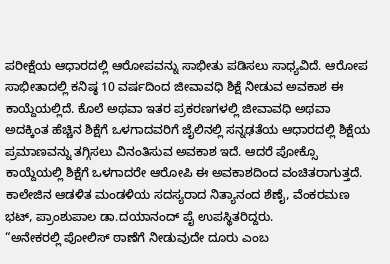ಪರೀಕ್ಷೆಯ ಆಧಾರದಲ್ಲಿ ಆರೋಪವನ್ನು ಸಾಭೀತು ಪಡಿಸಲು ಸಾಧ್ಯವಿದೆ. ಆರೋಪ ಸಾಭೀತಾದಲ್ಲಿ ಕನಿಷ್ಠ 10 ವರ್ಷದಿಂದ ಜೀವಾವಧಿ ಶಿಕ್ಷೆ ನೀಡುವ ಅವಕಾಶ ಈ ಕಾಯ್ದೆಯಲ್ಲಿದೆ. ಕೊಲೆ ಅಥವಾ ಇತರ ಪ್ರಕರಣಗಳಲ್ಲಿ ಜೀವಾವಧಿ ಅಥವಾ ಅದಕ್ಕಿಂತ ಹೆಚ್ಚಿನ ಶಿಕ್ಷೆಗೆ ಒಳಗಾದವರಿಗೆ ಜೈಲಿನಲ್ಲಿ ಸನ್ನಢತೆಯ ಆಧಾರದಲ್ಲಿ ಶಿಕ್ಷೆಯ ಪ್ರಮಾಣವನ್ನು ತಗ್ಗಿಸಲು ವಿನಂತಿಸುವ ಅವಕಾಶ ಇದೆ. ಆದರೆ ಪೋಕ್ಸೊ ಕಾಯ್ದೆಯಲ್ಲಿ ಶಿಕ್ಷೆಗೆ ಒಳಗಾದರೇ ಆರೋಪಿ ಈ ಅವಕಾಶದಿಂದ ವಂಚಿತರಾಗುತ್ತದೆ. ಕಾಲೇಜಿನ ಆಡಳಿತ ಮಂಡಳಿಯ ಸದಸ್ಯರಾದ ನಿತ್ಯಾನಂದ ಶೆಣೈ, ವೆಂಕರಮಣ ಭಟ್, ಪ್ರಾಂಶುಪಾಲ ಡಾ.ದಯಾನಂದ್ ಪೈ ಉಪಸ್ಥಿತರಿದ್ದರು.
“ಅನೇಕರಲ್ಲಿ ಪೋಲಿಸ್ ಠಾಣೆಗೆ ನೀಡುವುದೇ ದೂರು ಎಂಬ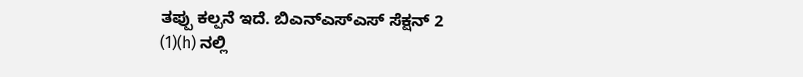ತಪ್ಪು ಕಲ್ಪನೆ ಇದೆ. ಬಿಎನ್ಎಸ್ಎಸ್ ಸೆಕ್ಷನ್ 2 (1)(h) ನಲ್ಲಿ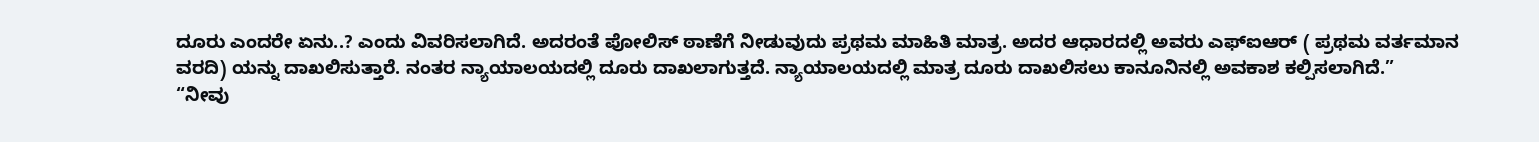ದೂರು ಎಂದರೇ ಏನು..? ಎಂದು ವಿವರಿಸಲಾಗಿದೆ. ಅದರಂತೆ ಪೋಲಿಸ್ ಠಾಣೆಗೆ ನೀಡುವುದು ಪ್ರಥಮ ಮಾಹಿತಿ ಮಾತ್ರ. ಅದರ ಆಧಾರದಲ್ಲಿ ಅವರು ಎಫ್ಐಆರ್ ( ಪ್ರಥಮ ವರ್ತಮಾನ ವರದಿ) ಯನ್ನು ದಾಖಲಿಸುತ್ತಾರೆ. ನಂತರ ನ್ಯಾಯಾಲಯದಲ್ಲಿ ದೂರು ದಾಖಲಾಗುತ್ತದೆ. ನ್ಯಾಯಾಲಯದಲ್ಲಿ ಮಾತ್ರ ದೂರು ದಾಖಲಿಸಲು ಕಾನೂನಿನಲ್ಲಿ ಅವಕಾಶ ಕಲ್ಪಿಸಲಾಗಿದೆ.”
“ನೀವು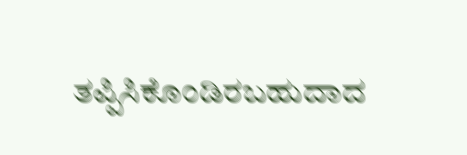ತಪ್ಪಿಸಿಕೊಂಡಿರಬಹುದಾದ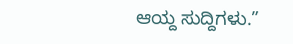ಆಯ್ದ ಸುದ್ದಿಗಳು.”